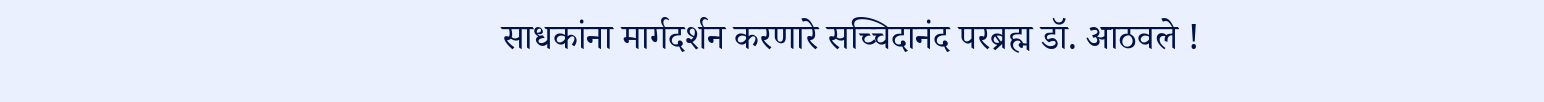साधकांना मार्गदर्शन करणारे सच्चिदानंद परब्रह्म डॉ. आठवले !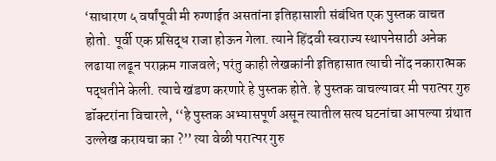‘साधारण ५ वर्षांपूवी मी रुग्णाईत असतांना इतिहासाशी संबंधित एक पुस्तक वाचत होतो. पूर्वी एक प्रसिद्ध राजा होऊन गेला. त्याने हिंदवी स्वराज्य स्थापनेसाठी अनेक लढाया लढून पराक्रम गाजवले; परंतु काही लेखकांनी इतिहासात त्याची नोंद नकारात्मक पद्धतीने केली. त्याचे खंडण करणारे हे पुस्तक होते. हे पुस्तक वाचल्यावर मी परात्पर गुरु डॉक्टरांना विचारले, ‘‘हे पुस्तक अभ्यासपूर्ण असून त्यातील सत्य घटनांचा आपल्या ग्रंथात उल्लेख करायचा का ?’’ त्या वेळी परात्पर गुरु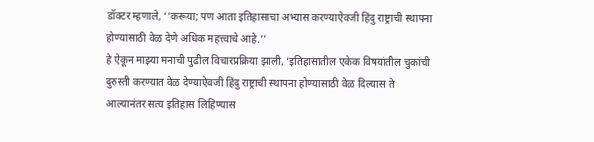डॉक्टर म्हणाले, ‘‘करूया; पण आता इतिहासाचा अभ्यास करण्याऐवजी हिंदु राष्ट्राची स्थापना होण्यासाठी वेळ देणे अधिक महत्त्वाचे आहे.’’
हे ऐकून माझ्या मनाची पुढील विचारप्रक्रिया झाली, ‘इतिहासातील एकेक विषयांतील चुकांची दुरुस्ती करण्यात वेळ देण्याऐवजी हिंदु राष्ट्राची स्थापना होण्यासाठी वेळ दिल्यास ते आल्यानंतर सत्य इतिहास लिहिण्यास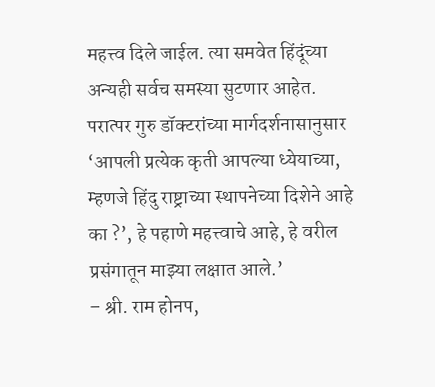महत्त्व दिले जाईल. त्या समवेत हिंदूंच्या अन्यही सर्वच समस्या सुटणार आहेत. परात्पर गुरु डॉक्टरांच्या मार्गदर्शनासानुसार ‘आपली प्रत्येक कृती आपल्या ध्येयाच्या, म्हणजे हिंदु राष्ट्राच्या स्थापनेच्या दिशेने आहे का ?’, हे पहाणे महत्त्वाचे आहे, हे वरील प्रसंगातून माझ्या लक्षात आले.’
– श्री. राम होनप,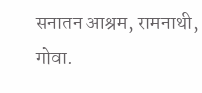सनातन आश्रम, रामनाथी, गोवा.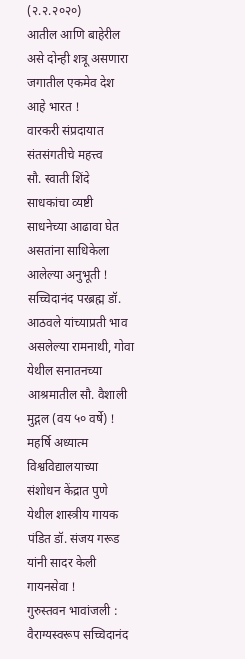(२.२.२०२०)
आतील आणि बाहेरील असे दोन्ही शत्रू असणारा जगातील एकमेव देश आहे भारत !
वारकरी संप्रदायात संतसंगतीचे महत्त्व
सौ. स्वाती शिंदे साधकांचा व्यष्टी साधनेच्या आढावा घेत असतांना साधिकेला आलेल्या अनुभूती !
सच्चिदानंद परब्रह्म डॉ. आठवले यांच्याप्रती भाव असलेल्या रामनाथी, गोवा येथील सनातनच्या आश्रमातील सौ. वैशाली मुद्गल (वय ५० वर्षे) !
महर्षि अध्यात्म विश्वविद्यालयाच्या संशोधन केंद्रात पुणे येथील शास्त्रीय गायक पंडित डॉ. संजय गरूड यांनी सादर केली गायनसेवा !
गुरुस्तवन भावांजली : वैराग्यस्वरूप सच्चिदानंद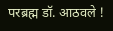परब्रह्म डॉ. आठवले !